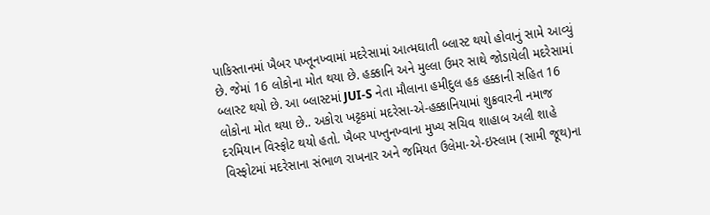પાકિસ્તાનમાં ખૈબર પખ્તૂનખ્વામાં મદરેસામાં આત્મઘાતી બ્લાસ્ટ થયો હોવાનું સામે આવ્યું છે. જેમાં 16 લોકોના મોત થયા છે. હક્કાનિ અને મુલ્લા ઉમર સાથે જોડાયેલી મદરેસામાં બ્લાસ્ટ થયો છે. આ બ્લાસ્ટમાં JUI-S નેતા મૌલાના હમીદુલ હક હક્કાની સહિત 16 લોકોના મોત થયા છે.. અકોરા ખટ્ટકમાં મદરેસા-એ-હક્કાનિયામાં શુક્રવારની નમાજ દરમિયાન વિસ્ફોટ થયો હતો. ખૈબર પખ્તુનખ્વાના મુખ્ય સચિવ શાહાબ અલી શાહે વિસ્ફોટમાં મદરેસાના સંભાળ રાખનાર અને જમિયત ઉલેમા-એ-ઇસ્લામ (સામી જૂથ)ના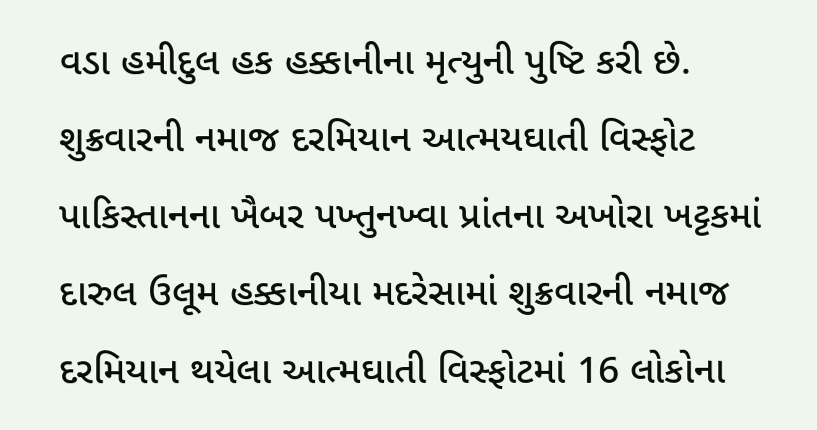વડા હમીદુલ હક હક્કાનીના મૃત્યુની પુષ્ટિ કરી છે.
શુક્રવારની નમાજ દરમિયાન આત્મયઘાતી વિસ્ફોટ
પાકિસ્તાનના ખૈબર પખ્તુનખ્વા પ્રાંતના અખોરા ખટ્ટકમાં દારુલ ઉલૂમ હક્કાનીયા મદરેસામાં શુક્રવારની નમાજ દરમિયાન થયેલા આત્મઘાતી વિસ્ફોટમાં 16 લોકોના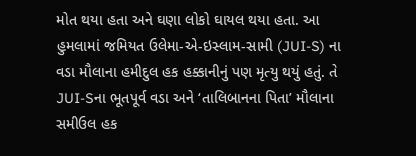મોત થયા હતા અને ઘણા લોકો ઘાયલ થયા હતા. આ હુમલામાં જમિયત ઉલેમા-એ-ઇસ્લામ-સામી (JUI-S) ના વડા મૌલાના હમીદુલ હક હક્કાનીનું પણ મૃત્યુ થયું હતું. તે JUI-Sના ભૂતપૂર્વ વડા અને ‘તાલિબાનના પિતા’ મૌલાના સમીઉલ હક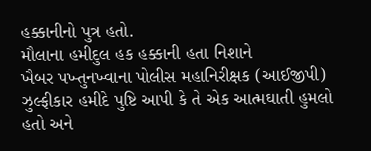હક્કાનીનો પુત્ર હતો.
મૌલાના હમીદુલ હક હક્કાની હતા નિશાને
ખૈબર પખ્તુનખ્વાના પોલીસ મહાનિરીક્ષક (આઈજીપી) ઝુલ્ફીકાર હમીદે પુષ્ટિ આપી કે તે એક આત્મઘાતી હુમલો હતો અને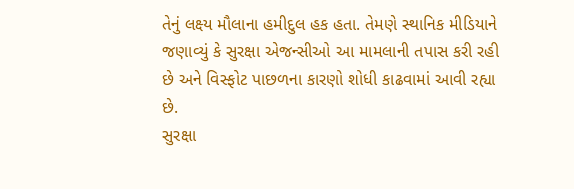તેનું લક્ષ્ય મૌલાના હમીદુલ હક હતા. તેમણે સ્થાનિક મીડિયાને જણાવ્યું કે સુરક્ષા એજન્સીઓ આ મામલાની તપાસ કરી રહી છે અને વિસ્ફોટ પાછળના કારણો શોધી કાઢવામાં આવી રહ્યા છે.
સુરક્ષા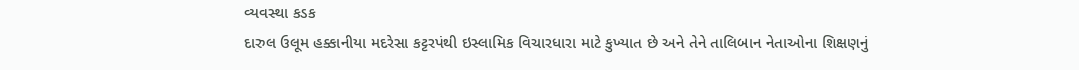વ્યવસ્થા કડક
દારુલ ઉલૂમ હક્કાનીયા મદરેસા કટ્ટરપંથી ઇસ્લામિક વિચારધારા માટે કુખ્યાત છે અને તેને તાલિબાન નેતાઓના શિક્ષણનું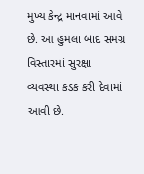મુખ્ય કેન્દ્ર માનવામાં આવે છે. આ હુમલા બાદ સમગ્ર વિસ્તારમાં સુરક્ષા વ્યવસ્થા કડક કરી દેવામાં આવી છે.